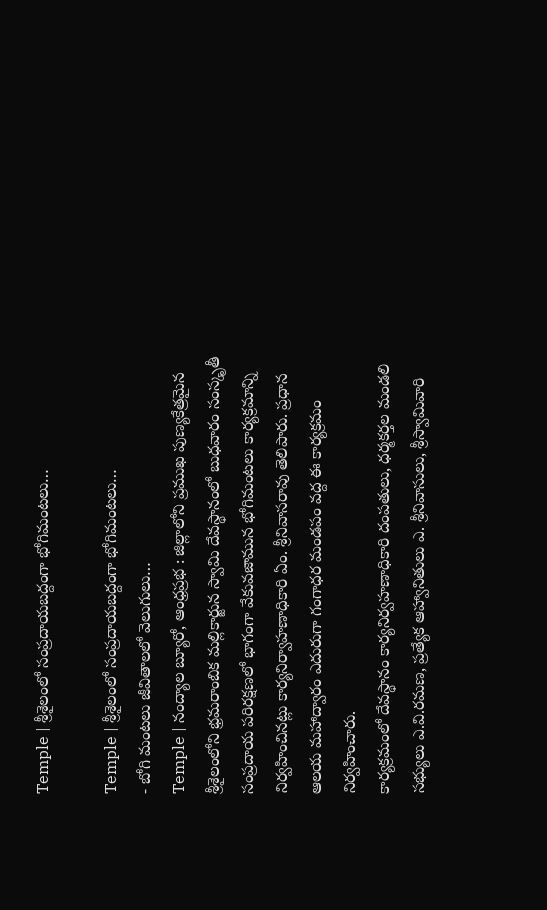Temple | శ్రీశైలంలో సంప్రదాయబద్దంగా భోగిమంటలు…

Temple | శ్రీశైలంలో సంప్రదాయబద్దంగా భోగిమంటలు…
- బోగి మంటలు జీవితాలలో వెలుగులు…
Temple | నంద్యాల బ్యూరో, ఆంధ్రప్రభ : జిల్లాలోని ప్రముఖ పుణ్యకేత్రమైన శ్రీశైలంలోని భ్రమరాంబిక మల్లికార్జున స్వామి దేవస్థానంలో బుధవారం సంస్కృతీ సంప్రదాయ పరిరక్షణలో భాగంగా వేకువజామున భోగిమంటలు కార్యక్రమాన్ని నిర్వహించినట్లు కార్యనిర్వాహణాధికారి ఏం. శ్రీనివాసరావు తెలిపారు. ప్రధాన ఆలయ మహాద్వారం ఎదురుగా గంగాధర మండపం వద్ద ఈ కార్యక్రమం నిర్వహించారు.
కార్యక్రమంలో దేవస్థానం కార్యనిర్వహణాధికారి దంపతులు, ధర్మకర్తల మండలి సభ్యులు ఎ.వి.రమణ, ప్రత్యేక ఆహ్వానితులు ఎ. శ్రీనివాసులు, శ్రీస్వామివారి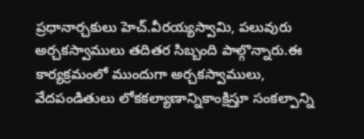ప్రధానార్చకులు హెచ్.వీరయ్యస్వామి, పలువురు అర్చకస్వాములు తదితర సిబ్బంది పాల్గొన్నారు.ఈ కార్యక్రమంలో ముందుగా అర్చకస్వాములు, వేదపండితులు లోకకల్యాణాన్నికాంక్షిస్తూ సంకల్పాన్ని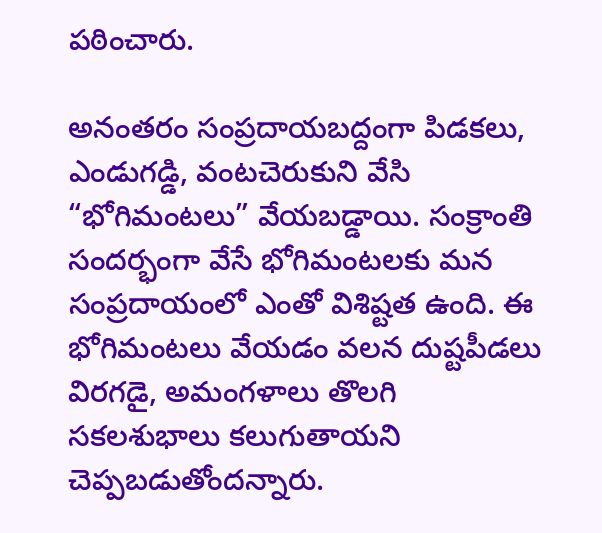పఠించారు.

అనంతరం సంప్రదాయబద్దంగా పిడకలు, ఎండుగడ్డి, వంటచెరుకుని వేసి “భోగిమంటలు” వేయబడ్డాయి. సంక్రాంతి సందర్భంగా వేసే భోగిమంటలకు మన సంప్రదాయంలో ఎంతో విశిష్టత ఉంది. ఈ భోగిమంటలు వేయడం వలన దుష్టపీడలు విరగడై, అమంగళాలు తొలగి సకలశుభాలు కలుగుతాయని చెప్పబడుతోందన్నారు.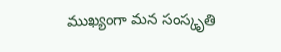ముఖ్యంగా మన సంస్కృతి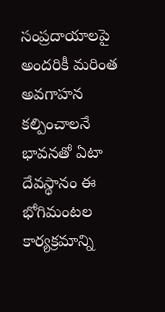సంప్రదాయాలపై అందరికీ మరింత అవగాహన కల్పించాలనే భావనతో ఏటా దేవస్థానం ఈ భోగిమంటల కార్యక్రమాన్ని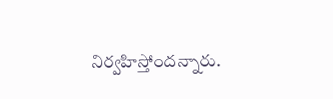నిర్వహిస్తోందన్నారు.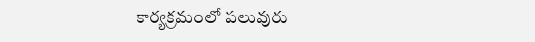కార్యక్రమంలో పలువురు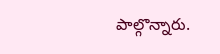పాల్గొన్నారు.